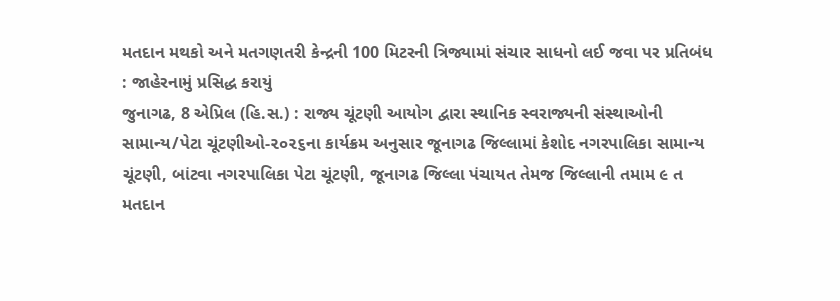મતદાન મથકો અને મતગણતરી કેન્દ્રની 100 મિટરની ત્રિજ્યામાં સંચાર સાધનો લઈ જવા પર પ્રતિબંધ : જાહેરનામું પ્રસિદ્ધ કરાયું
જુનાગઢ, 8 એપ્રિલ (હિ.સ.) : રાજ્ય ચૂંટણી આયોગ દ્વારા સ્થાનિક સ્વરાજ્યની સંસ્થાઓની સામાન્ય/પેટા ચૂંટણીઓ-૨૦૨૬ના કાર્યક્રમ અનુસાર જૂનાગઢ જિલ્લામાં કેશોદ નગરપાલિકા સામાન્ય ચૂંટણી, બાંટવા નગરપાલિકા પેટા ચૂંટણી, જૂનાગઢ જિલ્લા પંચાયત તેમજ જિલ્લાની તમામ ૯ ત
મતદાન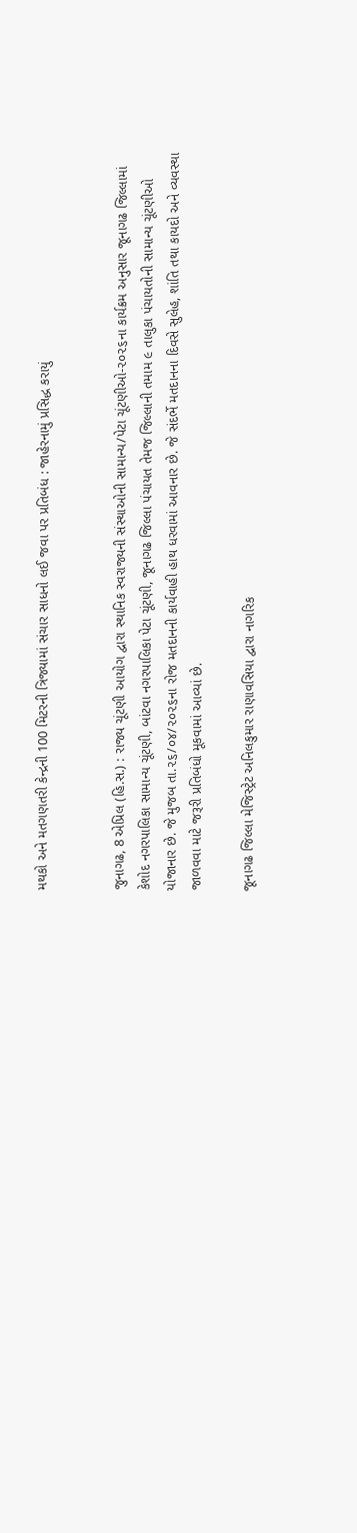મથકો અને મતગણતરી કેન્દ્રની 100 મિટરની ત્રિજ્યામાં સંચાર સાધનો લઈ જવા પર પ્રતિબંધ : જાહેરનામું પ્રસિદ્ધ કરાયું


જુનાગઢ, 8 એપ્રિલ (હિ.સ.) : રાજ્ય ચૂંટણી આયોગ દ્વારા સ્થાનિક સ્વરાજ્યની સંસ્થાઓની સામાન્ય/પેટા ચૂંટણીઓ-૨૦૨૬ના કાર્યક્રમ અનુસાર જૂનાગઢ જિલ્લામાં કેશોદ નગરપાલિકા સામાન્ય ચૂંટણી, બાંટવા નગરપાલિકા પેટા ચૂંટણી, જૂનાગઢ જિલ્લા પંચાયત તેમજ જિલ્લાની તમામ ૯ તાલુકા પંચાયતોની સામાન્ય ચૂંટણીઓ યોજાનાર છે. જે મુજબ તા.૨૬/૦૪/૨૦૨૬ના રોજ મતદાનની કાર્યવાહી હાથ ધરવામાં આવનાર છે. જે સંદર્ભે મતદાનના દિવસે સુલેહ, શાંતિ તથા કાયદો અને વ્યવસ્થા જાળવવા માટે જરૂરી પ્રતિબંધો મૂકવામાં આવ્યાં છે.

જૂનાગઢ જિલ્લા મેજિસ્ટ્રેટ અનિલકુમાર રાણાવસિયા દ્વારા નાગરિક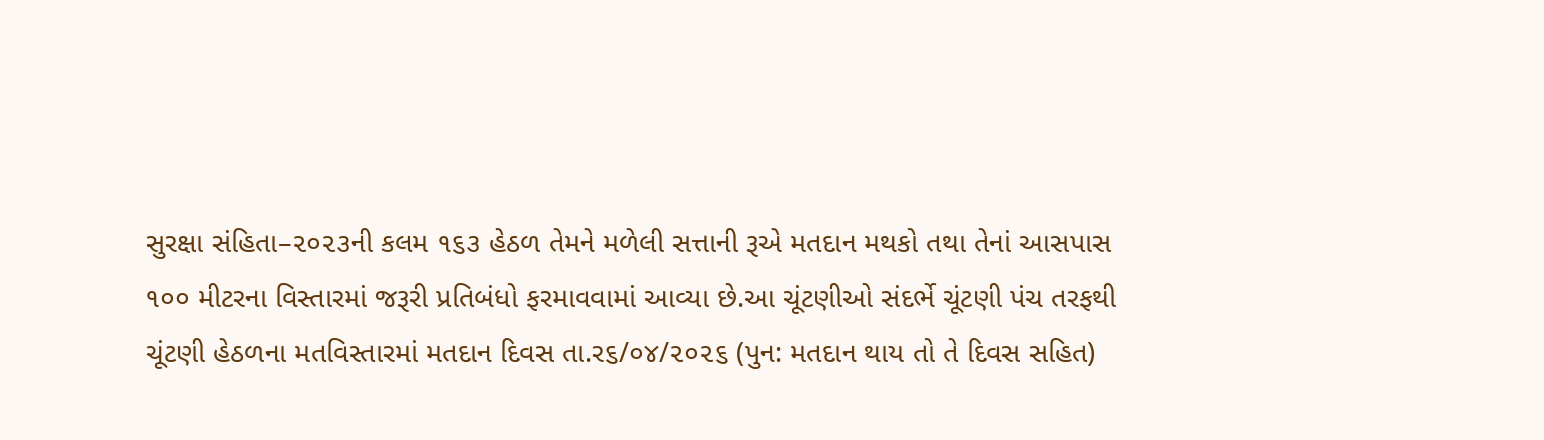સુરક્ષા સંહિતા–૨૦૨૩ની કલમ ૧૬૩ હેઠળ તેમને મળેલી સત્તાની રૂએ મતદાન મથકો તથા તેનાં આસપાસ ૧૦૦ મીટરના વિસ્તારમાં જરૂરી પ્રતિબંધો ફરમાવવામાં આવ્યા છે.આ ચૂંટણીઓ સંદર્ભે ચૂંટણી પંચ તરફથી ચૂંટણી હેઠળના મતવિસ્તારમાં મતદાન દિવસ તા.ર૬/૦૪/૨૦૨૬ (પુન: મતદાન થાય તો તે દિવસ સહિત)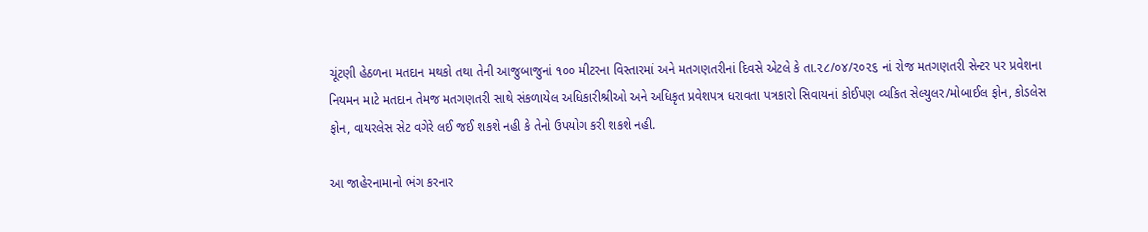ચૂંટણી હેઠળના મતદાન મથકો તથા તેની આજુબાજુનાં ૧૦૦ મીટરના વિસ્તારમાં અને મતગણતરીનાં દિવસે એટલે કે તા.૨૮/૦૪/૨૦૨૬ નાં રોજ મતગણતરી સેન્ટર પર પ્રવેશના નિયમન માટે મતદાન તેમજ મતગણતરી સાથે સંકળાયેલ અધિકારીશ્રીઓ અને અધિકૃત પ્રવેશપત્ર ધરાવતા પત્રકારો સિવાયનાં કોઈપણ વ્યકિત સેલ્યુલર/મોબાઈલ ફોન, કોડલેસ ફોન, વાયરલેસ સેટ વગેરે લઈ જઈ શકશે નહી કે તેનો ઉપયોગ કરી શકશે નહી.

આ જાહેરનામાનો ભંગ કરનાર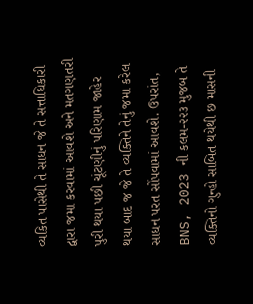વ્યકિત પાસેથી તે સાધન જે તે સત્તાધિકારી દ્વારા જમા કરવામાં આવશે અને મતગણતરી પુરી થયા પછી ચૂંટણીનું પરિણામ જાહેર થયા બાદ જ જે તે વ્યક્તિને તેનું જમા કરેલ સાધન પરત સોંપવામાં આવશે. ઉપરાંત, BNS, 2023 ની કલમ-૨૨૩ મુજબ તે વ્યક્તિનો ગુન્હો સાબિત થયેથી છ માસની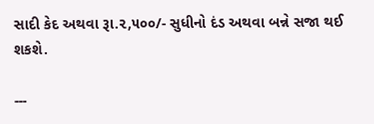સાદી કેદ અથવા રૂા.૨,૫૦૦/- સુધીનો દંડ અથવા બન્ને સજા થઈ શકશે.

---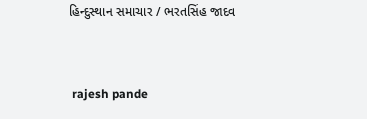હિન્દુસ્થાન સમાચાર / ભરતસિંહ જાદવ


 rajesh pande